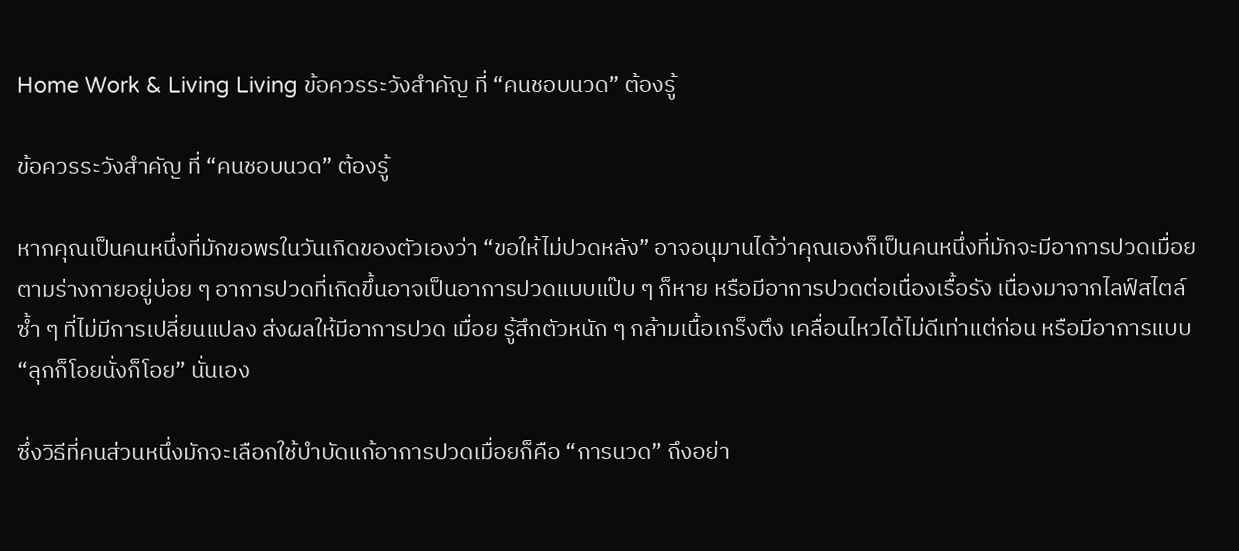Home Work & Living Living ข้อควรระวังสำคัญ ที่ “คนชอบนวด” ต้องรู้

ข้อควรระวังสำคัญ ที่ “คนชอบนวด” ต้องรู้

หากคุณเป็นคนหนึ่งที่มักขอพรในวันเกิดของตัวเองว่า “ขอให้ไม่ปวดหลัง” อาจอนุมานได้ว่าคุณเองก็เป็นคนหนึ่งที่มักจะมีอาการปวดเมื่อยตามร่างกายอยู่บ่อย ๆ อาการปวดที่เกิดขึ้นอาจเป็นอาการปวดแบบแป๊บ ๆ ก็หาย หรือมีอาการปวดต่อเนื่องเรื้อรัง เนื่องมาจากไลฟ์สไตล์ซ้ำ ๆ ที่ไม่มีการเปลี่ยนแปลง ส่งผลให้มีอาการปวด เมื่อย รู้สึกตัวหนัก ๆ กล้ามเนื้อเกร็งตึง เคลื่อนไหวได้ไม่ดีเท่าแต่ก่อน หรือมีอาการแบบ “ลุกก็โอยนั่งก็โอย” นั่นเอง

ซึ่งวิธีที่คนส่วนหนึ่งมักจะเลือกใช้บำบัดแก้อาการปวดเมื่อยก็คือ “การนวด” ถึงอย่า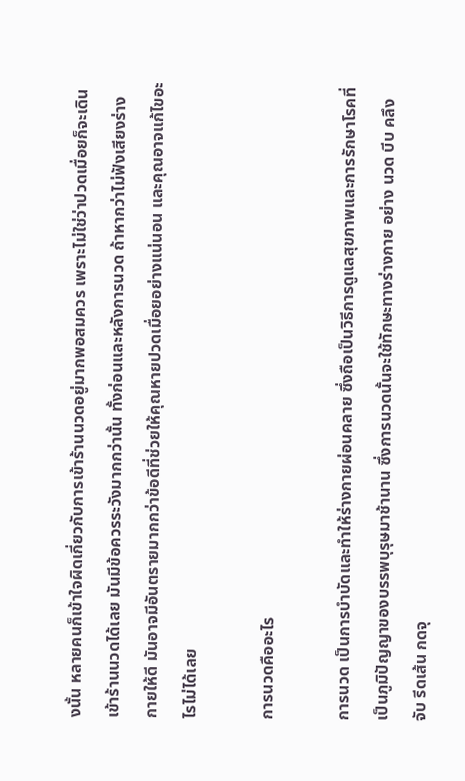งนั้น หลายคนก็เข้าใจผิดเกี่ยวกับการเข้าร้านนวดอยู่มากพอสมควร เพราะไม่ใช่ว่าปวดเมื่อยก็จะเดินเข้าร้านนวดได้เลย มันมีข้อควรระวังมากกว่านั้น ทั้งก่อนและหลังการนวด ถ้าหากว่าไม่ฟังเสียงร่างกายให้ดี มันอาจมีอันตรายมากกว่าข้อดีที่ช่วยให้คุณหายปวดเมื่อยอย่างแน่นอน และคุณอาจแก้ไขอะไรไม่ได้เลย

การนวดคืออะไร

การนวด เป็นการบำบัดและทำให้ร่างกายผ่อนคลาย ซึ่งถือเป็นวิธีการดูแลสุขภาพและการรักษาโรคที่เป็นภูมิปัญญาของบรรพบุรุษมาช้านาน ซึ่งการนวดนั้นจะใช้ทักษะทางร่างกาย อย่าง นวด บีบ คลึง จับ รีดเส้น กดจุ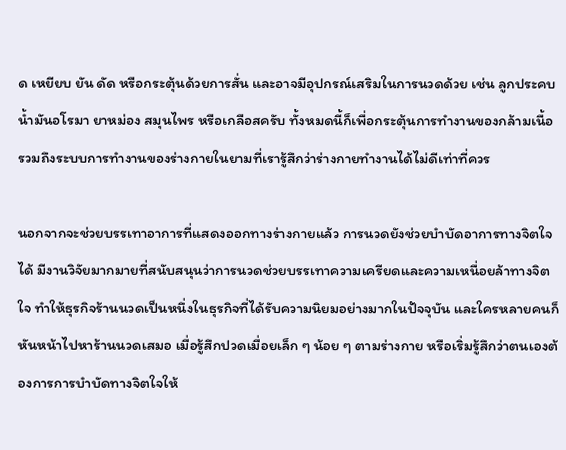ด เหยียบ ยัน ดัด หรือกระตุ้นด้วยการสั่น และอาจมีอุปกรณ์เสริมในการนวดด้วย เช่น ลูกประคบ น้ำมันอโรมา ยาหม่อง สมุนไพร หรือเกลือสครับ ทั้งหมดนี้ก็เพื่อกระตุ้นการทำงานของกล้ามเนื้อ รวมถึงระบบการทำงานของร่างกายในยามที่เรารู้สึกว่าร่างกายทำงานได้ไม่ดีเท่าที่ควร

นอกจากจะช่วยบรรเทาอาการที่แสดงออกทางร่างกายแล้ว การนวดยังช่วยบำบัดอาการทางจิตใจได้ มีงานวิจัยมากมายที่สนับสนุนว่าการนวดช่วยบรรเทาความเครียดและความเหนื่อยล้าทางจิตใจ ทำให้ธุรกิจร้านนวดเป็นหนึ่งในธุรกิจที่ได้รับความนิยมอย่างมากในปัจจุบัน และใครหลายคนก็หันหน้าไปหาร้านนวดเสมอ เมื่อรู้สึกปวดเมื่อยเล็ก ๆ น้อย ๆ ตามร่างกาย หรือเริ่มรู้สึกว่าตนเองต้องการการบำบัดทางจิตใจให้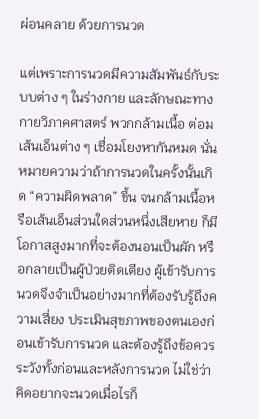ผ่อนคลาย ด้วยการนวด

แต่เพราะการนวดมีความสัมพันธ์กับระบบต่าง ๆ ในร่างกาย และลักษณะทางกายวิภาคศาสตร์ พวกกล้ามเนื้อ ต่อม เส้นเอ็นต่าง ๆ เชื่อมโยงหากันหมด นั่นหมายความว่าถ้าการนวดในครั้งนั้นเกิด “ความผิดพลาด” ขึ้น จนกล้ามเนื้อหรือเส้นเอ็นส่วนใดส่วนหนึ่งเสียหาย ก็มีโอกาสสูงมากที่จะต้องนอนเป็นผัก หรือกลายเป็นผู้ป่วยติดเตียง ผู้เข้ารับการนวดจึงจำเป็นอย่างมากที่ต้องรับรู้ถึงความเสี่ยง ประเมินสุขภาพของตนเองก่อนเข้ารับการนวด และต้องรู้ถึงข้อควรระวังทั้งก่อนและหลังการนวด ไม่ใช่ว่าคิดอยากจะนวดเมื่อไรก็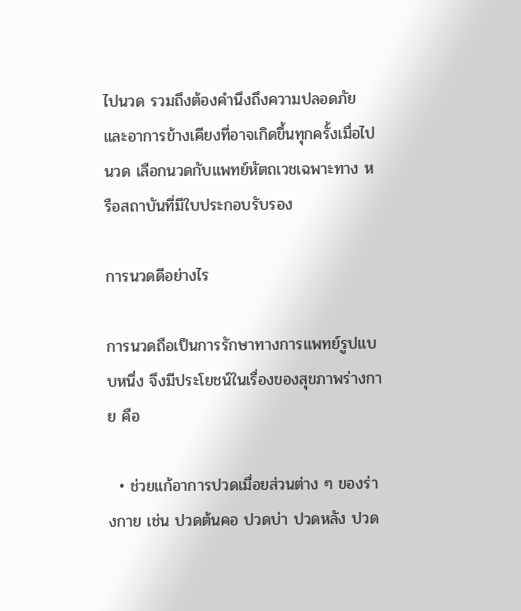ไปนวด รวมถึงต้องคำนึงถึงความปลอดภัยและอาการข้างเคียงที่อาจเกิดขึ้นทุกครั้งเมื่อไปนวด เลือกนวดกับแพทย์หัตถเวชเฉพาะทาง หรือสถาบันที่มีใบประกอบรับรอง

การนวดดีอย่างไร

การนวดถือเป็นการรักษาทางการแพทย์รูปแบบหนึ่ง จึงมีประโยชน์ในเรื่องของสุขภาพร่างกาย คือ

  • ช่วยแก้อาการปวดเมื่อยส่วนต่าง ๆ ของร่างกาย เช่น ปวดต้นคอ ปวดบ่า ปวดหลัง ปวด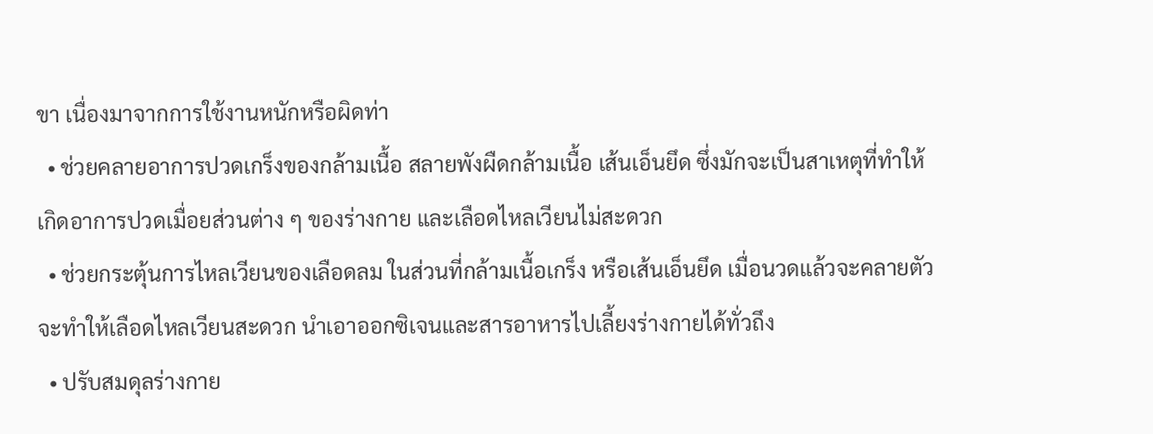ขา เนื่องมาจากการใช้งานหนักหรือผิดท่า
  • ช่วยคลายอาการปวดเกร็งของกล้ามเนื้อ สลายพังผืดกล้ามเนื้อ เส้นเอ็นยึด ซึ่งมักจะเป็นสาเหตุที่ทำให้เกิดอาการปวดเมื่อยส่วนต่าง ๆ ของร่างกาย และเลือดไหลเวียนไม่สะดวก
  • ช่วยกระตุ้นการไหลเวียนของเลือดลม ในส่วนที่กล้ามเนื้อเกร็ง หรือเส้นเอ็นยึด เมื่อนวดแล้วจะคลายตัว จะทำให้เลือดไหลเวียนสะดวก นำเอาออกซิเจนและสารอาหารไปเลี้ยงร่างกายได้ทั่วถึง
  • ปรับสมดุลร่างกาย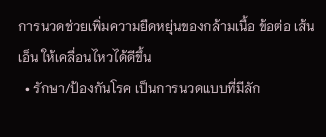การนวดช่วยเพิ่มความยืดหยุ่นของกล้ามเนื้อ ข้อต่อ เส้นเอ็น ให้เคลื่อนไหวได้ดีขึ้น
  • รักษา/ป้องกันโรค เป็นการนวดแบบที่มีลัก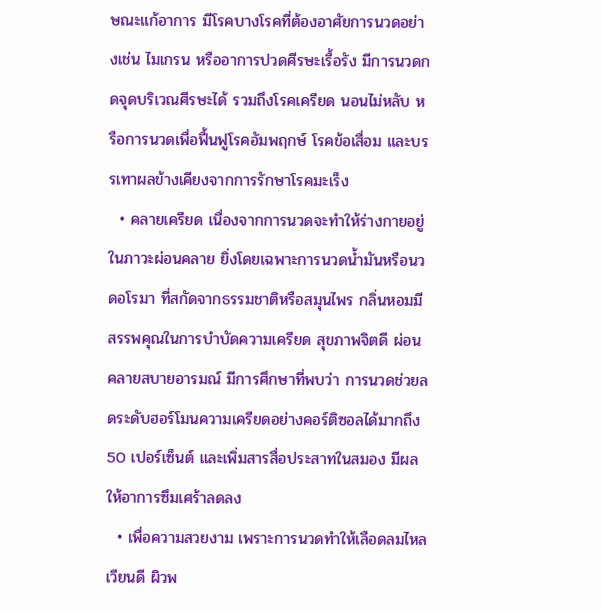ษณะแก้อาการ มีโรคบางโรคที่ต้องอาศัยการนวดอย่างเช่น ไมเกรน หรืออาการปวดศีรษะเรื้อรัง มีการนวดกดจุดบริเวณศีรษะได้ รวมถึงโรคเครียด นอนไม่หลับ หรือการนวดเพื่อฟื้นฟูโรคอัมพฤกษ์ โรคข้อเสื่อม และบรรเทาผลข้างเคียงจากการรักษาโรคมะเร็ง
  • คลายเครียด เนื่องจากการนวดจะทำให้ร่างกายอยู่ในภาวะผ่อนคลาย ยิ่งโดยเฉพาะการนวดน้ำมันหรือนวดอโรมา ที่สกัดจากธรรมชาติหรือสมุนไพร กลิ่นหอมมีสรรพคุณในการบำบัดความเครียด สุขภาพจิตดี ผ่อนคลายสบายอารมณ์ มีการศึกษาที่พบว่า การนวดช่วยลดระดับฮอร์โมนความเครียดอย่างคอร์ติซอลได้มากถึง 50 เปอร์เซ็นต์ และเพิ่มสารสื่อประสาทในสมอง มีผลให้อาการซึมเศร้าลดลง
  • เพื่อความสวยงาม เพราะการนวดทำให้เลือดลมไหลเวียนดี ผิวพ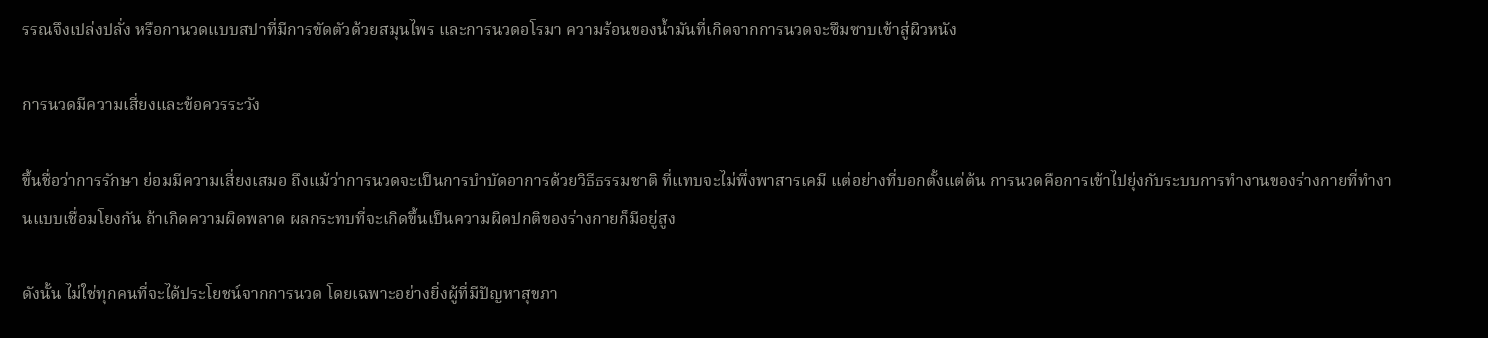รรณจึงเปล่งปลั่ง หรือกานวดแบบสปาที่มีการขัดตัวด้วยสมุนไพร และการนวดอโรมา ความร้อนของน้ำมันที่เกิดจากการนวดจะซึมซาบเข้าสู่ผิวหนัง

การนวดมีความเสี่ยงและข้อควรระวัง

ขึ้นชื่อว่าการรักษา ย่อมมีความเสี่ยงเสมอ ถึงแม้ว่าการนวดจะเป็นการบำบัดอาการด้วยวิธีธรรมชาติ ที่แทบจะไม่พึ่งพาสารเคมี แต่อย่างที่บอกตั้งแต่ต้น การนวดคือการเข้าไปยุ่งกับระบบการทำงานของร่างกายที่ทำงานแบบเชื่อมโยงกัน ถ้าเกิดความผิดพลาด ผลกระทบที่จะเกิดขึ้นเป็นความผิดปกติของร่างกายก็มีอยู่สูง

ดังนั้น ไม่ใช่ทุกคนที่จะได้ประโยชน์จากการนวด โดยเฉพาะอย่างยิ่งผู้ที่มีปัญหาสุขภา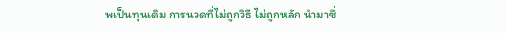พเป็นทุนเดิม การนวดที่ไม่ถูกวิธี ไม่ถูกหลัก นำมาซึ่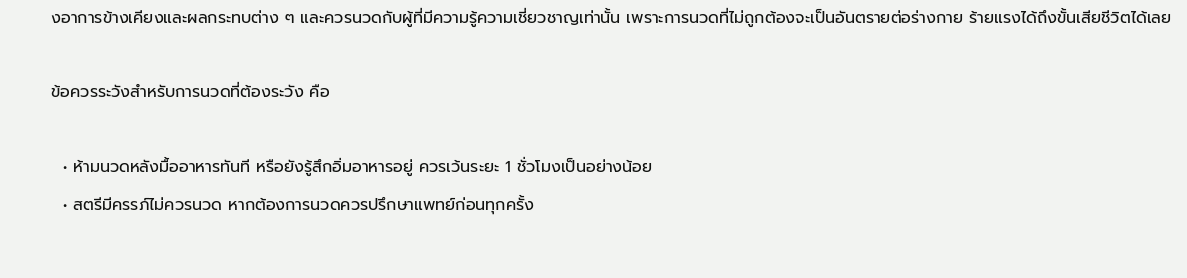งอาการข้างเคียงและผลกระทบต่าง ๆ และควรนวดกับผู้ที่มีความรู้ความเชี่ยวชาญเท่านั้น เพราะการนวดที่ไม่ถูกต้องจะเป็นอันตรายต่อร่างกาย ร้ายแรงได้ถึงขั้นเสียชีวิตได้เลย

ข้อควรระวังสำหรับการนวดที่ต้องระวัง คือ

  • ห้ามนวดหลังมื้ออาหารทันที หรือยังรู้สึกอิ่มอาหารอยู่ ควรเว้นระยะ 1 ชั่วโมงเป็นอย่างน้อย
  • สตรีมีครรภ์ไม่ควรนวด หากต้องการนวดควรปรึกษาแพทย์ก่อนทุกครั้ง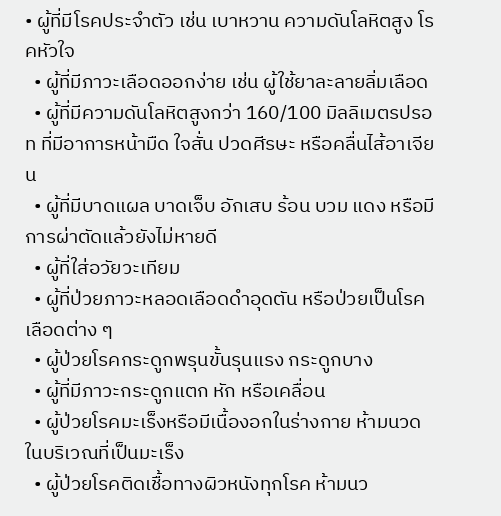• ผู้ที่มีโรคประจำตัว เช่น เบาหวาน ความดันโลหิตสูง โรคหัวใจ
  • ผู้ที่มีภาวะเลือดออกง่าย เช่น ผู้ใช้ยาละลายลิ่มเลือด
  • ผู้ที่มีความดันโลหิตสูงกว่า 160/100 มิลลิเมตรปรอท ที่มีอาการหน้ามืด ใจสั่น ปวดศีรษะ หรือคลื่นไส้อาเจียน
  • ผู้ที่มีบาดแผล บาดเจ็บ อักเสบ ร้อน บวม แดง หรือมีการผ่าตัดแล้วยังไม่หายดี
  • ผู้ที่ใส่อวัยวะเทียม
  • ผู้ที่ป่วยภาวะหลอดเลือดดำอุดตัน หรือป่วยเป็นโรคเลือดต่าง ๆ
  • ผู้ป่วยโรคกระดูกพรุนขั้นรุนแรง กระดูกบาง
  • ผู้ที่มีภาวะกระดูกแตก หัก หรือเคลื่อน
  • ผู้ป่วยโรคมะเร็งหรือมีเนื้องอกในร่างกาย ห้ามนวดในบริเวณที่เป็นมะเร็ง
  • ผู้ป่วยโรคติดเชื้อทางผิวหนังทุกโรค ห้ามนว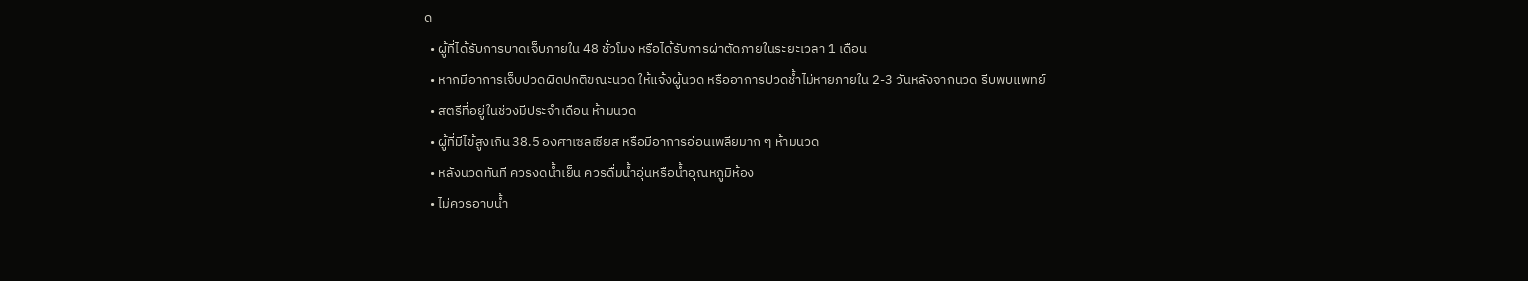ด
  • ผู้ที่ได้รับการบาดเจ็บภายใน 48 ชั่วโมง หรือได้รับการผ่าตัดภายในระยะเวลา 1 เดือน
  • หากมีอาการเจ็บปวดผิดปกติขณะนวด ให้แจ้งผู้นวด หรืออาการปวดช้ำไม่หายภายใน 2-3 วันหลังจากนวด รีบพบแพทย์
  • สตรีที่อยู่ในช่วงมีประจำเดือน ห้ามนวด
  • ผู้ที่มีไข้สูงเกิน 38.5 องศาเซลเซียส หรือมีอาการอ่อนเพลียมาก ๆ ห้ามนวด
  • หลังนวดทันที ควรงดน้ำเย็น ควรดื่มน้ำอุ่นหรือน้ำอุณหภูมิห้อง
  • ไม่ควรอาบน้ำ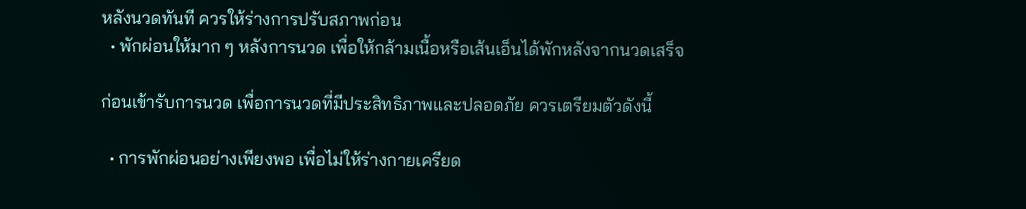หลังนวดทันที ควรให้ร่างการปรับสภาพก่อน
  • พักผ่อนให้มาก ๆ หลังการนวด เพื่อให้กล้ามเนื้อหรือเส้นเอ็นได้พักหลังจากนวดเสร็จ

ก่อนเข้ารับการนวด เพื่อการนวดที่มีประสิทธิภาพและปลอดภัย ควรเตรียมตัวดังนี้

  • การพักผ่อนอย่างเพียงพอ เพื่อไม่ให้ร่างกายเครียด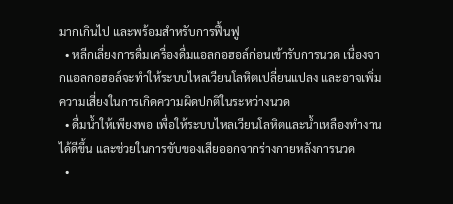มากเกินไป และพร้อมสำหรับการฟื้นฟู
  • หลีกเลี่ยงการดื่มเครื่องดื่มแอลกอฮอล์ก่อนเข้ารับการนวด เนื่องจากแอลกอฮอล์จะทำให้ระบบไหลเวียนโลหิตเปลี่ยนแปลง และอาจเพิ่มความเสี่ยงในการเกิดความผิดปกติในระหว่างนวด
  • ดื่มน้ำให้เพียงพอ เพื่อให้ระบบไหลเวียนโลหิตและน้ำเหลืองทำงานได้ดีขึ้น และช่วยในการขับของเสียออกจากร่างกายหลังการนวด
  •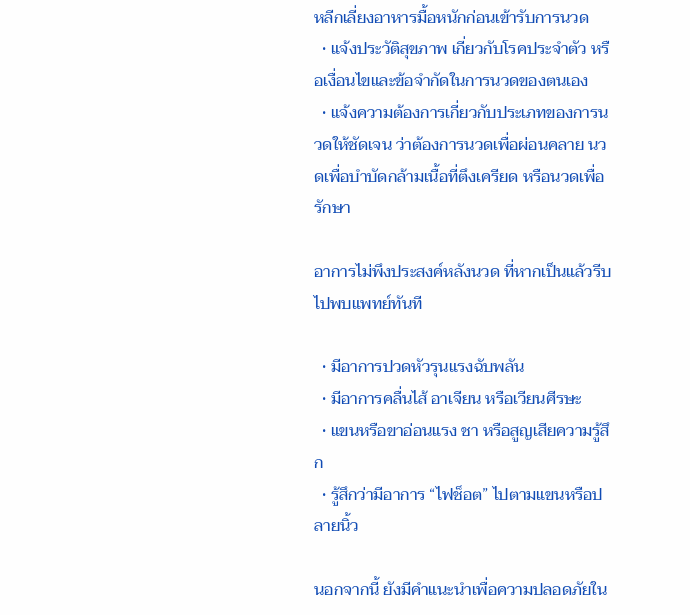หลีกเลี่ยงอาหารมื้อหนักก่อนเข้ารับการนวด
  • แจ้งประวัติสุขภาพ เกี่ยวกับโรคประจำตัว หรือเงื่อนไขและข้อจำกัดในการนวดของตนเอง
  • แจ้งความต้องการเกี่ยวกับประเภทของการนวดให้ชัดเจน ว่าต้องการนวดเพื่อผ่อนคลาย นวดเพื่อบำบัดกล้ามเนื้อที่ตึงเครียด หรือนวดเพื่อรักษา

อาการไม่พึงประสงค์หลังนวด ที่หากเป็นแล้วรีบไปพบแพทย์ทันที

  • มีอาการปวดหัวรุนแรงฉับพลัน
  • มีอาการคลื่นไส้ อาเจียน หรือเวียนศีรษะ
  • แขนหรือขาอ่อนแรง ชา หรือสูญเสียความรู้สึก
  • รู้สึกว่ามีอาการ “ไฟช็อต” ไปตามแขนหรือปลายนิ้ว

นอกจากนี้ ยังมีคำแนะนำเพื่อความปลอดภัยใน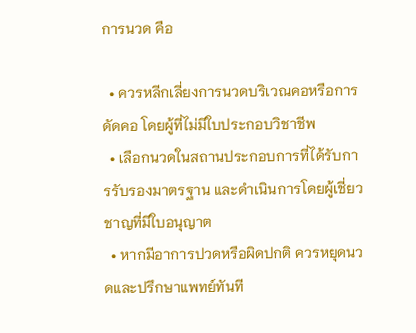การนวด คือ

  • ควรหลีกเลี่ยงการนวดบริเวณคอหรือการดัดคอ โดยผู้ที่ไม่มีใบประกอบวิชาชีพ
  • เลือกนวดในสถานประกอบการที่ได้รับการรับรองมาตรฐาน และดำเนินการโดยผู้เชี่ยวชาญที่มีใบอนุญาต
  • หากมีอาการปวดหรือผิดปกติ ควรหยุดนวดและปรึกษาแพทย์ทันที